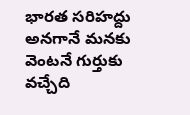భారత సరిహద్దు అనగానే మనకు వెంటనే గుర్తుకు వచ్చేది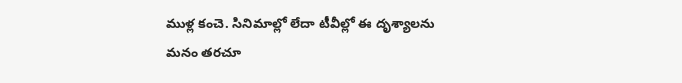ముళ్ల కంచె. సినిమాల్లో లేదా టీవీల్లో ఈ దృశ్యాలను మనం తరచూ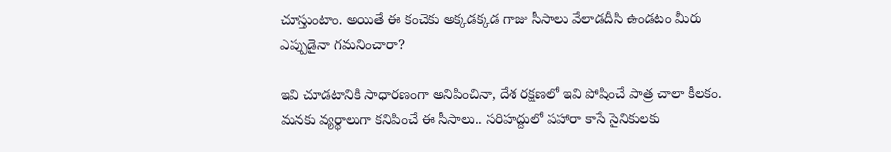చూస్తుంటాం. అయితే ఈ కంచెకు అక్కడక్కడ గాజు సీసాలు వేలాడదీసి ఉండటం మీరు ఎప్పుడైనా గమనించారా?

ఇవి చూడటానికి సాధారణంగా అనిపించినా, దేశ రక్షణలో ఇవి పోషించే పాత్ర చాలా కీలకం. మనకు వ్యర్థాలుగా కనిపించే ఈ సీసాలు.. సరిహద్దులో పహారా కాసే సైనికులకు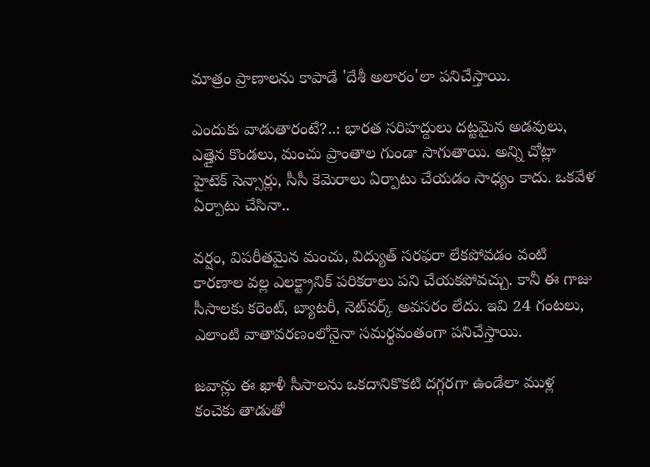మాత్రం ప్రాణాలను కాపాడే 'దేశీ అలారం'లా పనిచేస్తాయి.

ఎందుకు వాడుతారంటే?..: భారత సరిహద్దులు దట్టమైన అడవులు, ఎత్తైన కొండలు, మంచు ప్రాంతాల గుండా సాగుతాయి. అన్ని చోట్లా హైటెక్ సెన్సార్లు, సీసీ కెమెరాలు ఏర్పాటు చేయడం సాధ్యం కాదు. ఒకవేళ ఏర్పాటు చేసినా..

వర్షం, విపరీతమైన మంచు, విద్యుత్ సరఫరా లేకపోవడం వంటి కారణాల వల్ల ఎలక్ట్రానిక్ పరికరాలు పని చేయకపోవచ్చు. కానీ ఈ గాజు సీసాలకు కరెంట్, బ్యాటరీ, నెట్‌వర్క్ అవసరం లేదు. ఇవి 24 గంటలు, ఎలాంటి వాతావరణంలోనైనా సమర్థవంతంగా పనిచేస్తాయి.

జవాన్లు ఈ ఖాళీ సీసాలను ఒకదానికొకటి దగ్గరగా ఉండేలా ముళ్ల కంచెకు తాడుతో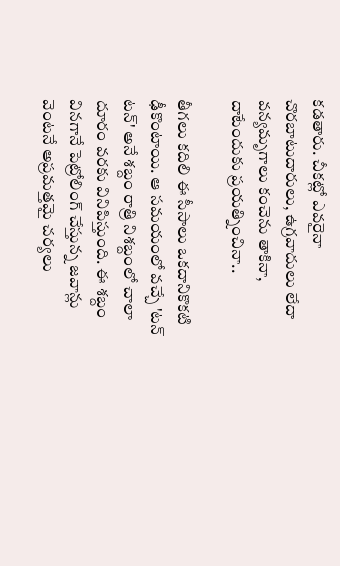కడతారు. చీకట్లో ఎవరైనా చొరబాటుదారులు, ఉగ్రవాదులు లేదా వన్యమృగాలు కంచెను తాకినా, దాటేందుకు ప్రయత్నించినా..

తీగలు కదిలి ఈ సీసాలు ఒకదానికొకటి ఢీకొంటాయి. ఆ సమయంలో వచ్చే 'టన్ టన్' అనే శబ్దం రాత్రి నిశబ్దంలో చాలా దూరం వరకు వినిపిస్తుంది. ఈ శబ్దం వినగానే పెట్రోలింగ్ చేస్తున్న జవాన్లు వెంటనే అప్రమత్తమై చర్యలు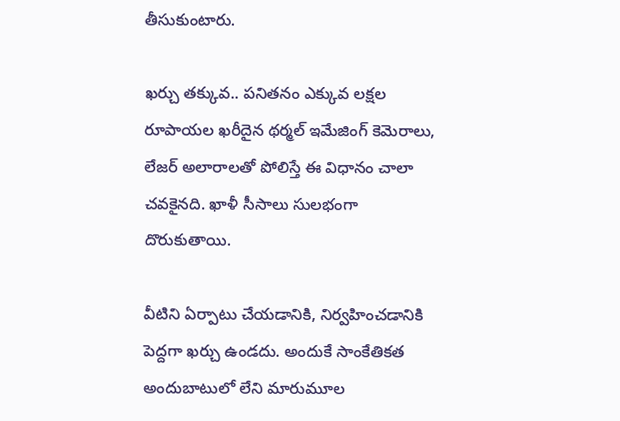తీసుకుంటారు.

ఖర్చు తక్కువ.. పనితనం ఎక్కువ లక్షల రూపాయల ఖరీదైన థర్మల్ ఇమేజింగ్ కెమెరాలు, లేజర్ అలారాలతో పోలిస్తే ఈ విధానం చాలా చవకైనది. ఖాళీ సీసాలు సులభంగా దొరుకుతాయి.

వీటిని ఏర్పాటు చేయడానికి, నిర్వహించడానికి పెద్దగా ఖర్చు ఉండదు. అందుకే సాంకేతికత అందుబాటులో లేని మారుమూల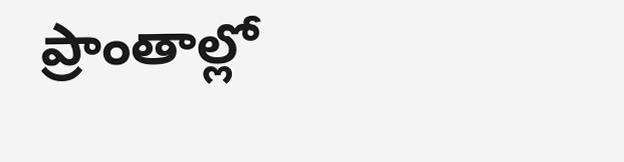ప్రాంతాల్లో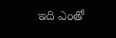ఇది ఎంతో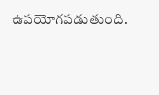ఉపయోగపడుతుంది.